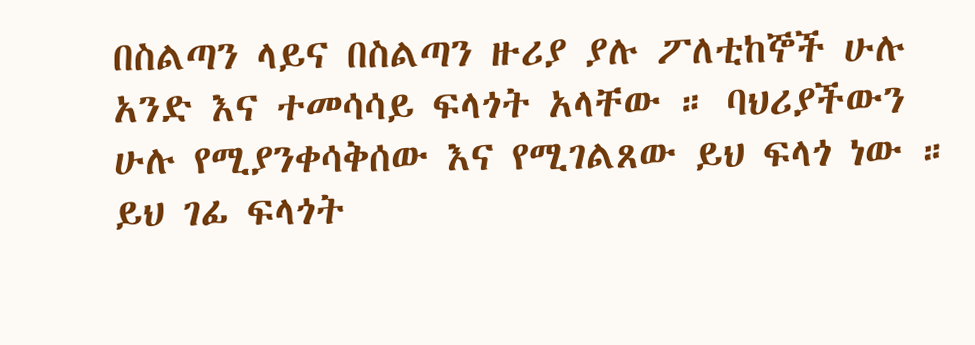በስልጣን ላይና በስልጣን ዙሪያ ያሉ ፖለቲከኞች ሁሉ አንድ እና ተመሳሳይ ፍላጎት አላቸው ። ባህሪያችውን ሁሉ የሚያንቀሳቅሰው እና የሚገልጸው ይህ ፍላጎ ነው ። ይህ ገፊ ፍላጎት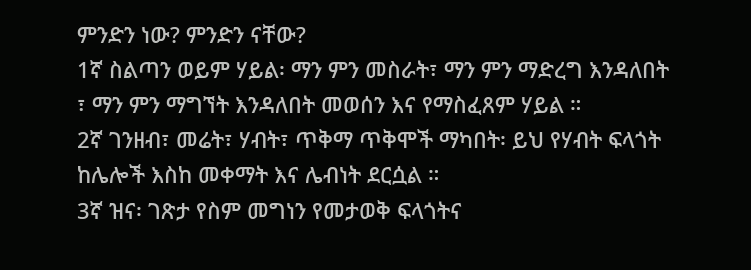ምንድን ነው? ምንድን ናቸው?
1ኛ ስልጣን ወይም ሃይል፡ ማን ምን መስራት፣ ማን ምን ማድረግ እንዳለበት ፣ ማን ምን ማግኘት እንዳለበት መወሰን እና የማስፈጸም ሃይል ።
2ኛ ገንዘብ፣ መሬት፣ ሃብት፣ ጥቅማ ጥቅሞች ማካበት፡ ይህ የሃብት ፍላጎት ከሌሎች እስከ መቀማት እና ሌብነት ደርሷል ።
3ኛ ዝና፡ ገጽታ የስም መግነን የመታወቅ ፍላጎትና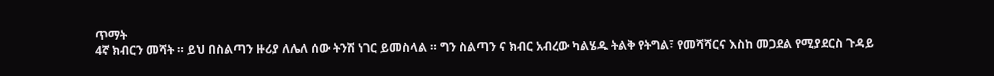ጥማት
4ኛ ክብርን መሻት ። ይህ በስልጣን ዙሪያ ለሌለ ሰው ትንሽ ነገር ይመስላል ። ግን ስልጣን ና ክብር አብረው ካልሄዱ ትልቅ የትግል፣ የመሻሻርና እስከ መጋደል የሚያደርስ ጉዳይ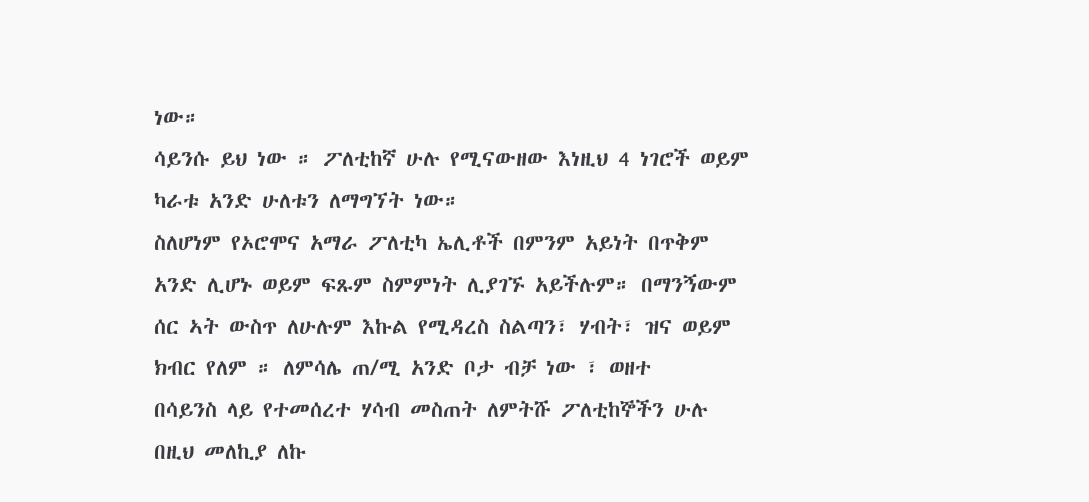ነው።
ሳይንሱ ይህ ነው ። ፖለቲከኛ ሁሉ የሚናውዘው እነዚህ 4 ነገሮች ወይም ካራቱ አንድ ሁለቱን ለማግኘት ነው።
ስለሆነም የኦሮሞና አማራ ፖለቲካ ኤሊቶች በምንም አይነት በጥቅም አንድ ሊሆኑ ወይም ፍጹም ስምምነት ሊያገኙ አይችሉም። በማንኝውም ሰር ኣት ውስጥ ለሁሉም እኩል የሚዳረስ ስልጣን፣ ሃብት፣ ዝና ወይም ክብር የለም ። ለምሳሌ ጠ/ሚ አንድ ቦታ ብቻ ነው ፣ ወዘተ
በሳይንስ ላይ የተመሰረተ ሃሳብ መስጠት ለምትሹ ፖለቲከኞችን ሁሉ በዚህ መለኪያ ለኩ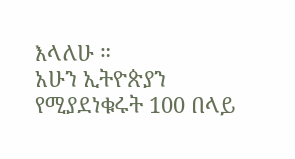እላለሁ ።
አሁን ኢትዮጵያን የሚያደነቁሩት 100 በላይ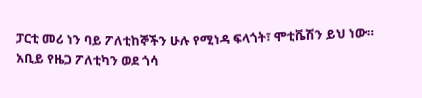ፓርቲ መሪ ነን ባይ ፖለቲከኞችን ሁሉ የሚነዳ ፍላጎት፣ ሞቲቬሽን ይህ ነው።
አቢይ የዜጋ ፖለቲካን ወደ ጎሳ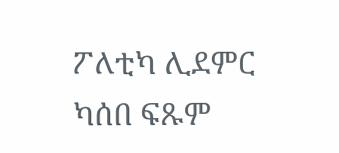ፖለቲካ ሊደምር ካሰበ ፍጹም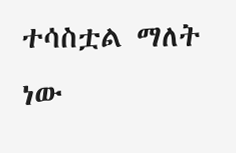ተሳስቷል ማለት ነው